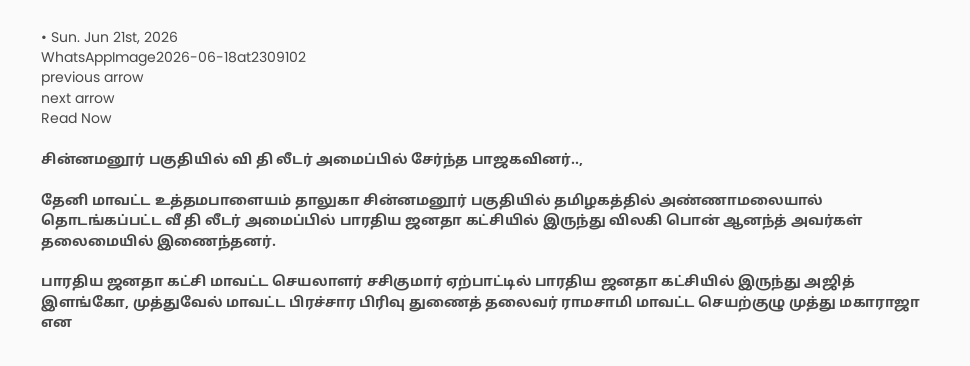• Sun. Jun 21st, 2026
WhatsAppImage2026-06-18at2309102
previous arrow
next arrow
Read Now

சின்னமனூர் பகுதியில் வி தி லீடர் அமைப்பில் சேர்ந்த பாஜகவினர்..,

தேனி மாவட்ட உத்தமபாளையம் தாலுகா சின்னமனூர் பகுதியில் தமிழகத்தில் அண்ணாமலையால் தொடங்கப்பட்ட வீ தி லீடர் அமைப்பில் பாரதிய ஜனதா கட்சியில் இருந்து விலகி பொன் ஆனந்த் அவர்கள் தலைமையில் இணைந்தனர்.

பாரதிய ஜனதா கட்சி மாவட்ட செயலாளர் சசிகுமார் ஏற்பாட்டில் பாரதிய ஜனதா கட்சியில் இருந்து அஜித் இளங்கோ, முத்துவேல் மாவட்ட பிரச்சார பிரிவு துணைத் தலைவர் ராமசாமி மாவட்ட செயற்குழு முத்து மகாராஜா என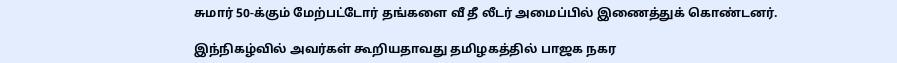சுமார் 50-க்கும் மேற்பட்டோர் தங்களை வீ தீ லீடர் அமைப்பில் இணைத்துக் கொண்டனர்.

இந்நிகழ்வில் அவர்கள் கூறியதாவது தமிழகத்தில் பாஜக நகர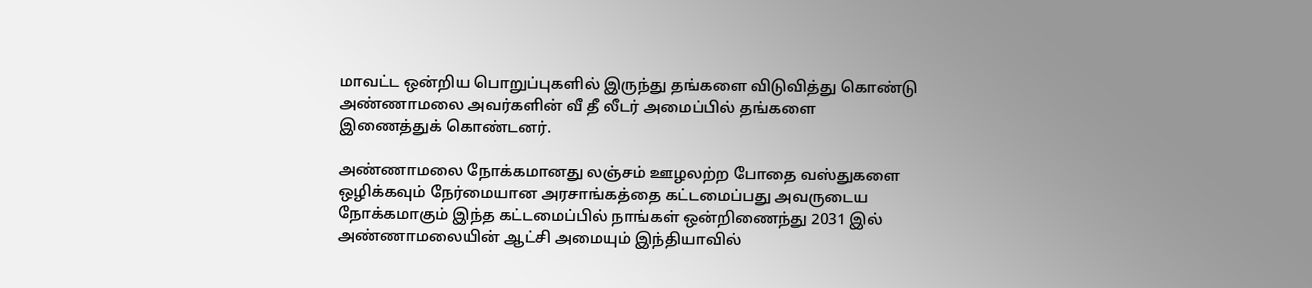மாவட்ட ஒன்றிய பொறுப்புகளில் இருந்து தங்களை விடுவித்து கொண்டு அண்ணாமலை அவர்களின் வீ தீ லீடர் அமைப்பில் தங்களை இணைத்துக் கொண்டனர்.

அண்ணாமலை நோக்கமானது லஞ்சம் ஊழலற்ற போதை வஸ்துகளை ஒழிக்கவும் நேர்மையான அரசாங்கத்தை கட்டமைப்பது அவருடைய நோக்கமாகும் இந்த கட்டமைப்பில் நாங்கள் ஒன்றிணைந்து 2031 இல் அண்ணாமலையின் ஆட்சி அமையும் இந்தியாவில்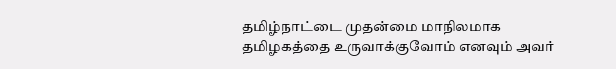தமிழ்நாட்டை முதன்மை மாநிலமாக தமிழகத்தை உருவாக்குவோம் எனவும் அவர்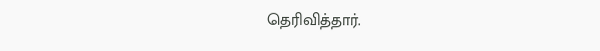தெரிவித்தார்.